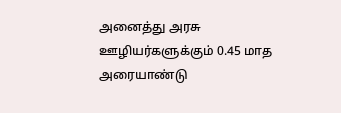அனைத்து அரசு ஊழியர்களுக்கும் 0.45 மாத அரையாண்டு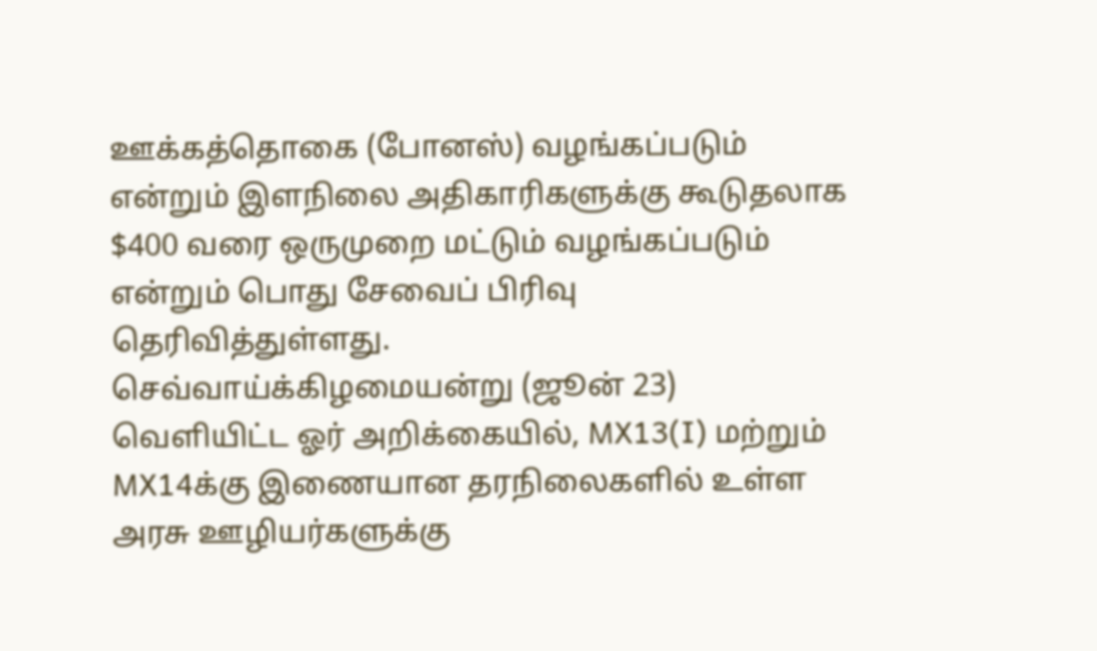ஊக்கத்தொகை (போனஸ்) வழங்கப்படும் என்றும் இளநிலை அதிகாரிகளுக்கு கூடுதலாக $400 வரை ஒருமுறை மட்டும் வழங்கப்படும் என்றும் பொது சேவைப் பிரிவு தெரிவித்துள்ளது.
செவ்வாய்க்கிழமையன்று (ஜூன் 23) வெளியிட்ட ஓர் அறிக்கையில், MX13(I) மற்றும் MX14க்கு இணையான தரநிலைகளில் உள்ள அரசு ஊழியர்களுக்கு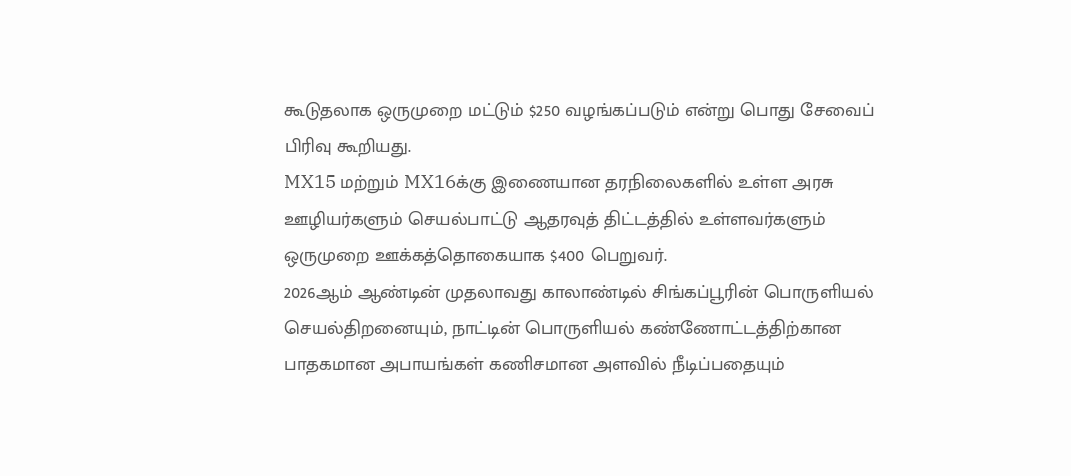கூடுதலாக ஒருமுறை மட்டும் $250 வழங்கப்படும் என்று பொது சேவைப் பிரிவு கூறியது.
MX15 மற்றும் MX16க்கு இணையான தரநிலைகளில் உள்ள அரசு ஊழியர்களும் செயல்பாட்டு ஆதரவுத் திட்டத்தில் உள்ளவர்களும் ஒருமுறை ஊக்கத்தொகையாக $400 பெறுவர்.
2026ஆம் ஆண்டின் முதலாவது காலாண்டில் சிங்கப்பூரின் பொருளியல் செயல்திறனையும், நாட்டின் பொருளியல் கண்ணோட்டத்திற்கான பாதகமான அபாயங்கள் கணிசமான அளவில் நீடிப்பதையும்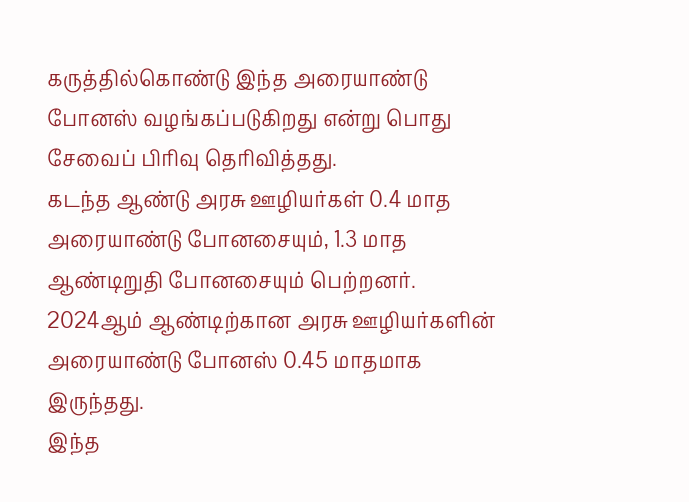கருத்தில்கொண்டு இந்த அரையாண்டு போனஸ் வழங்கப்படுகிறது என்று பொது சேவைப் பிரிவு தெரிவித்தது.
கடந்த ஆண்டு அரசு ஊழியர்கள் 0.4 மாத அரையாண்டு போனசையும், 1.3 மாத ஆண்டிறுதி போனசையும் பெற்றனர். 2024ஆம் ஆண்டிற்கான அரசு ஊழியர்களின் அரையாண்டு போனஸ் 0.45 மாதமாக இருந்தது.
இந்த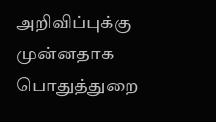அறிவிப்புக்கு முன்னதாக பொதுத்துறை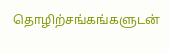தொழிற்சங்கங்களுடன்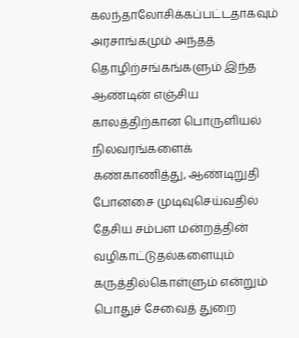கலந்தாலோசிக்கப்பட்டதாகவும் அரசாங்கமும் அந்தத் தொழிற்சங்கங்களும் இந்த ஆண்டின் எஞ்சிய காலத்திற்கான பொருளியல் நிலவரங்களைக் கண்காணித்து, ஆண்டிறுதி போனசை முடிவுசெய்வதில் தேசிய சம்பள மன்றத்தின் வழிகாட்டுதல்களையும் கருத்தில்கொள்ளும் என்றும் பொதுச் சேவைத் துறை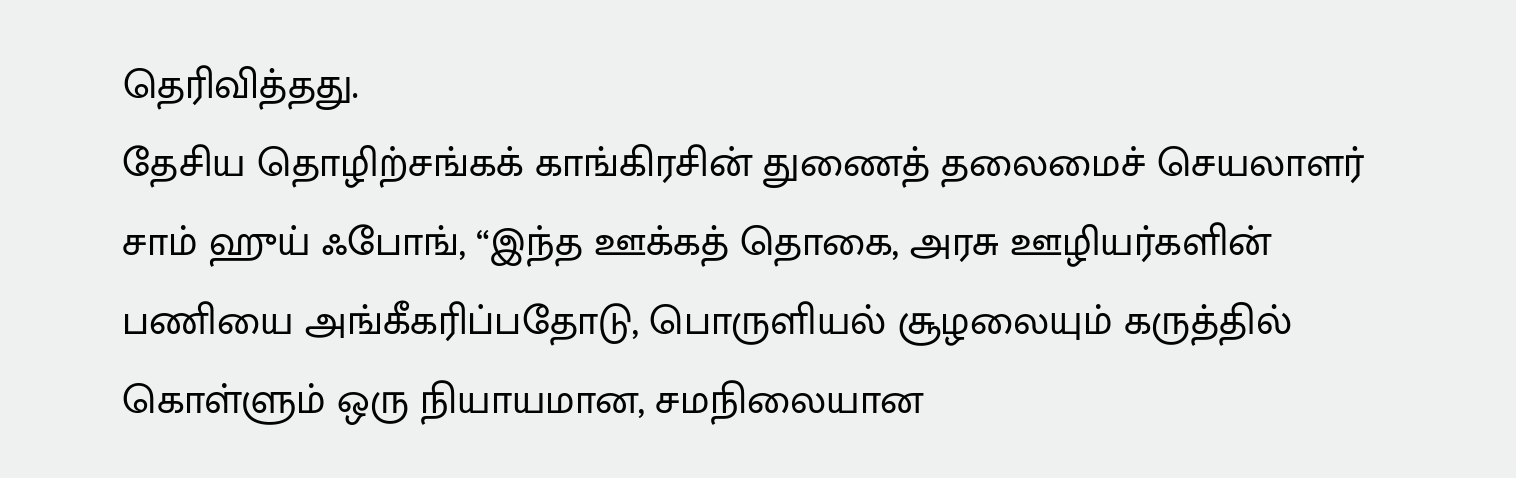தெரிவித்தது.
தேசிய தொழிற்சங்கக் காங்கிரசின் துணைத் தலைமைச் செயலாளர் சாம் ஹுய் ஃபோங், “இந்த ஊக்கத் தொகை, அரசு ஊழியர்களின் பணியை அங்கீகரிப்பதோடு, பொருளியல் சூழலையும் கருத்தில் கொள்ளும் ஒரு நியாயமான, சமநிலையான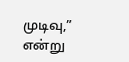முடிவு,” என்று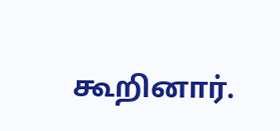கூறினார்.